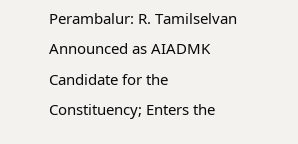Perambalur: R. Tamilselvan Announced as AIADMK Candidate for the Constituency; Enters the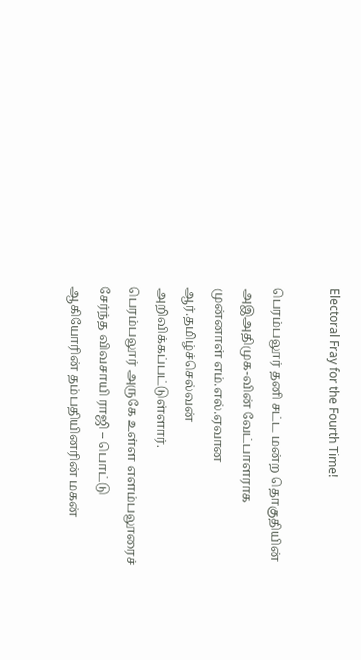Electoral Fray for the Fourth Time!

பெரம்பலூர் தனி சட்ட மன்ற தொகுதியின் அஇஅதிமுக-வின் வேட்பாளராக முன்னாள் எம்.எல்.ஏவான ஆர்.தமிழ்ச்செல்வன் அறிவிக்கப்பட்டுள்ளார்.
பெரம்பலூர் அருகே உள்ள எளம்பலூரைச் சேர்ந்த விவசாயி ராஜி – பொட்டு ஆகியோரின் தம்பதியினரின் மகன்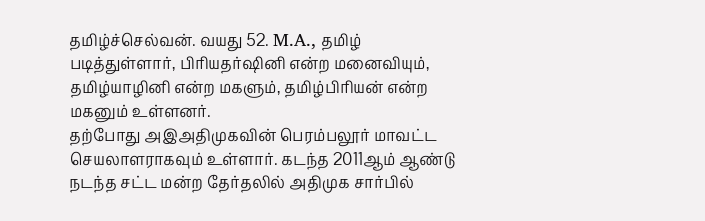தமிழ்ச்செல்வன். வயது 52. M.A., தமிழ் படித்துள்ளார், பிரியதர்ஷினி என்ற மனைவியும், தமிழ்யாழினி என்ற மகளும், தமிழ்பிரியன் என்ற மகனும் உள்ளனர்.
தற்போது அஇஅதிமுகவின் பெரம்பலூர் மாவட்ட செயலாளராகவும் உள்ளார். கடந்த 2011ஆம் ஆண்டு நடந்த சட்ட மன்ற தேர்தலில் அதிமுக சார்பில்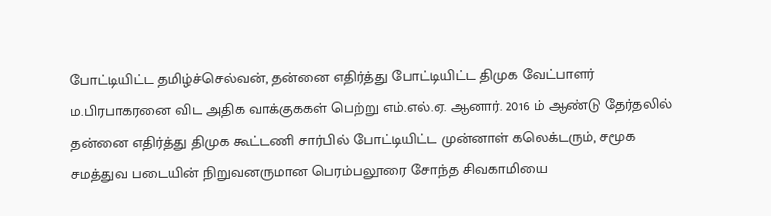போட்டியிட்ட தமிழ்ச்செல்வன், தன்னை எதிர்த்து போட்டியிட்ட திமுக வேட்பாளர் ம.பிரபாகரனை விட அதிக வாக்குககள் பெற்று எம்.எல்.ஏ. ஆனார். 2016 ம் ஆண்டு தேர்தலில் தன்னை எதிர்த்து திமுக கூட்டணி சார்பில் போட்டியிட்ட முன்னாள் கலெக்டரும், சமூக சமத்துவ படையின் நிறுவனருமான பெரம்பலூரை சோந்த சிவகாமியை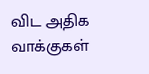விட அதிக வாக்குகள்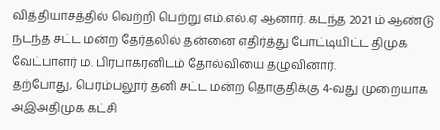வித்தியாசத்தில் வெற்றி பெற்று எம்.எல்.ஏ ஆனார். கடந்த 2021 ம் ஆண்டு நடந்த சட்ட மன்ற தேர்தலில் தன்னை எதிர்த்து போட்டியிட்ட திமுக வேட்பாளர் ம. பிரபாகரனிடம் தோல்வியை தழுவினார்.
தற்போது, பெரம்பலூர் தனி சட்ட மன்ற தொகுதிக்கு 4-வது முறையாக அஇஅதிமுக கட்சி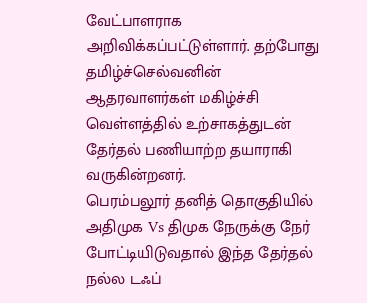வேட்பாளராக அறிவிக்கப்பட்டுள்ளார். தற்போது தமிழ்ச்செல்வனின் ஆதரவாளர்கள் மகிழ்ச்சி வெள்ளத்தில் உற்சாகத்துடன் தேர்தல் பணியாற்ற தயாராகி வருகின்றனர்.
பெரம்பலூர் தனித் தொகுதியில் அதிமுக Vs திமுக நேருக்கு நேர் போட்டியிடுவதால் இந்த தேர்தல் நல்ல டஃப்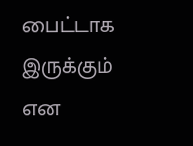பைட்டாக இருக்கும் என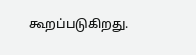கூறப்படுகிறது.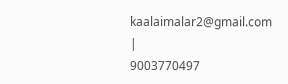kaalaimalar2@gmail.com |
9003770497